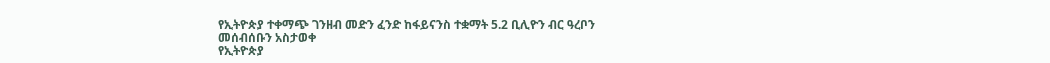የኢትዮጵያ ተቀማጭ ገንዘብ መድን ፈንድ ከፋይናንስ ተቋማት 5.2 ቢሊዮን ብር ዓረቦን መሰብሰቡን አስታወቀ
የኢትዮጵያ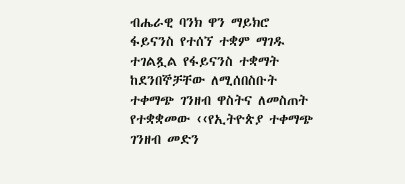ብሔራዊ ባንክ ዋን ማይክሮ ፋይናንስ የተሰኘ ተቋም ማገዱ ተገልጿል የፋይናንስ ተቋማት ከደንበኞቻቸው ለሚሰበስቡት ተቀማጭ ገንዘብ ዋስትና ለመስጠት የተቋቋመው ‹‹የኢትዮጵያ ተቀማጭ ገንዘብ መድን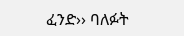ፈንድ›› ባለፉት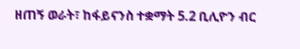ዘጠኝ ወራት፣ ከፋይናንስ ተቋማት 5.2 ቢሊዮን ብር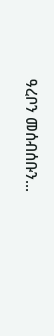ዓረቦን መሰብሰቡን...